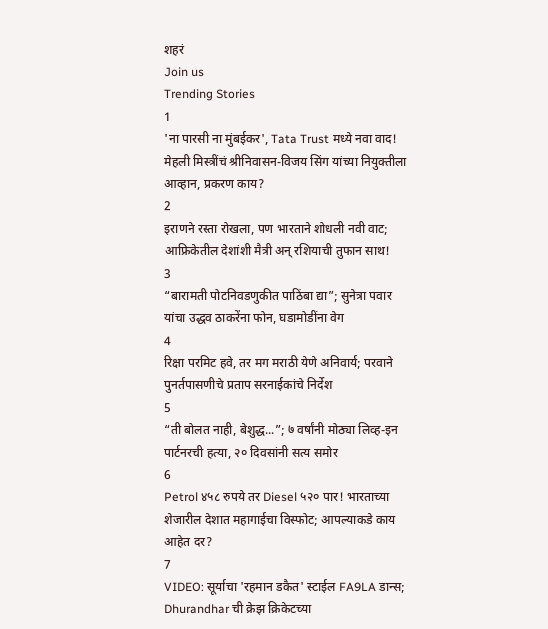शहरं
Join us
Trending Stories
1
'ना पारसी ना मुंबईकर', Tata Trust मध्ये नवा वाद! मेहली मिस्त्रींचं श्रीनिवासन-विजय सिंग यांच्या नियुक्तीला आव्हान, प्रकरण काय?
2
इराणने रस्ता रोखला, पण भारताने शोधली नवी वाट; आफ्रिकेतील देशांशी मैत्री अन् रशियाची तुफान साथ!
3
“बारामती पोटनिवडणुकीत पाठिंबा द्या”; सुनेत्रा पवार यांचा उद्धव ठाकरेंना फोन, घडामोडींना वेग
4
रिक्षा परमिट हवे, तर मग मराठी येणे अनिवार्य; परवाने पुनर्तपासणीचे प्रताप सरनाईकांचे निर्देश
5
“ती बोलत नाही, बेशुद्ध...”; ७ वर्षांनी मोठ्या लिव्ह-इन पार्टनरची हत्या, २० दिवसांनी सत्य समोर
6
Petrol ४५८ रुपये तर Diesel ५२० पार! भारताच्या शेजारील देशात महागाईचा विस्फोट; आपल्याकडे काय आहेत दर?
7
VIDEO: सूर्याचा 'रहमान डकैत' स्टाईल FA9LA डान्स; Dhurandhar ची क्रेझ क्रिकेटच्या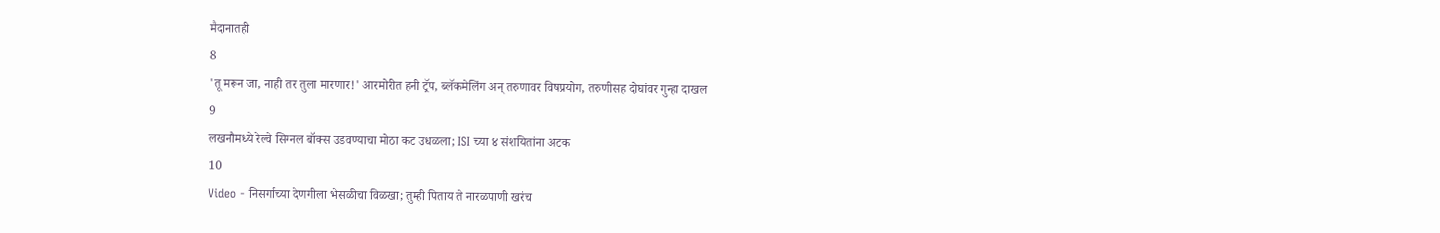मैदानातही
8
'तू मरून जा, नाही तर तुला मारणार!' आरमोरीत हनी ट्रॅप, ब्लॅकमेलिंग अन् तरुणावर विषप्रयोग, तरुणीसह दोघांवर गुन्हा दाखल
9
लखनौमध्ये रेल्वे सिग्नल बॉक्स उडवण्याचा मोठा कट उधळला; ISI च्या ४ संशयितांना अटक
10
Video - निसर्गाच्या देणगीला भेसळीचा विळखा; तुम्ही पिताय ते नारळपाणी खरंच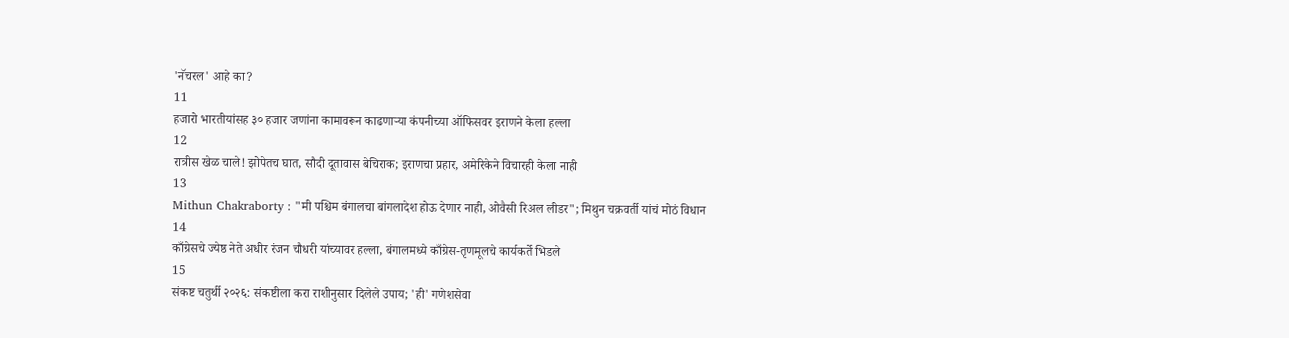'नॅचरल' आहे का?
11
हजारो भारतीयांसह ३० हजार जणांना कामावरून काढणाऱ्या कंपनीच्या ऑफिसवर इराणने केला हल्ला
12
रात्रीस खेळ चाले! झोपेतच घात, सौदी दूतावास बेचिराक; इराणचा प्रहार, अमेरिकेने विचारही केला नाही
13
Mithun Chakraborty : "मी पश्चिम बंगालचा बांगलादेश होऊ देणार नाही, ओवैसी रिअल लीडर"; मिथुन चक्रवर्ती यांचं मोठं विधान
14
काँग्रेसचे ज्येष्ठ नेते अधीर रंजन चौधरी यांच्यावर हल्ला, बंगालमध्ये काँग्रेस-तृणमूलचे कार्यकर्ते भिडले
15
संकष्ट चतुर्थी २०२६: संकष्टीला करा राशीनुसार दिलेले उपाय; 'ही' गणेशसेवा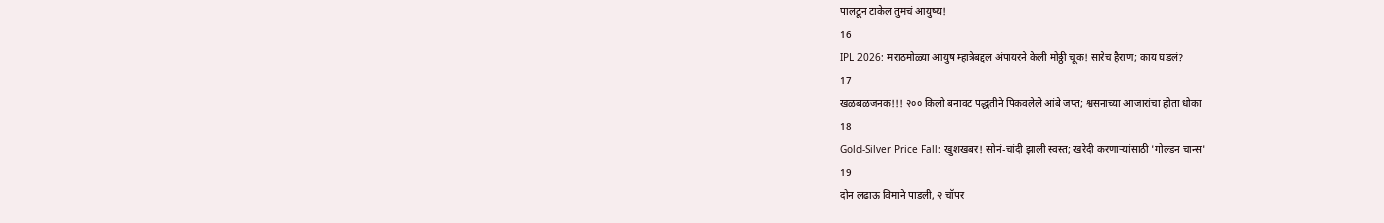पालटून टाकेल तुमचं आयुष्य!
16
IPL 2026: मराठमोळ्या आयुष म्हात्रेबद्दल अंपायरने केली मोठ्ठी चूक! सारेच हैराण; काय घडलं?
17
खळबळजनक!!! २०० किलो बनावट पद्धतीने पिकवलेले आंबे जप्त; श्वसनाच्या आजारांचा होता धोका
18
Gold-Silver Price Fall: खुशखबर! सोनं-चांदी झाली स्वस्त; खरेदी करणाऱ्यांसाठी 'गोल्डन चान्स'
19
दोन लढाऊ विमाने पाडली, २ चॉपर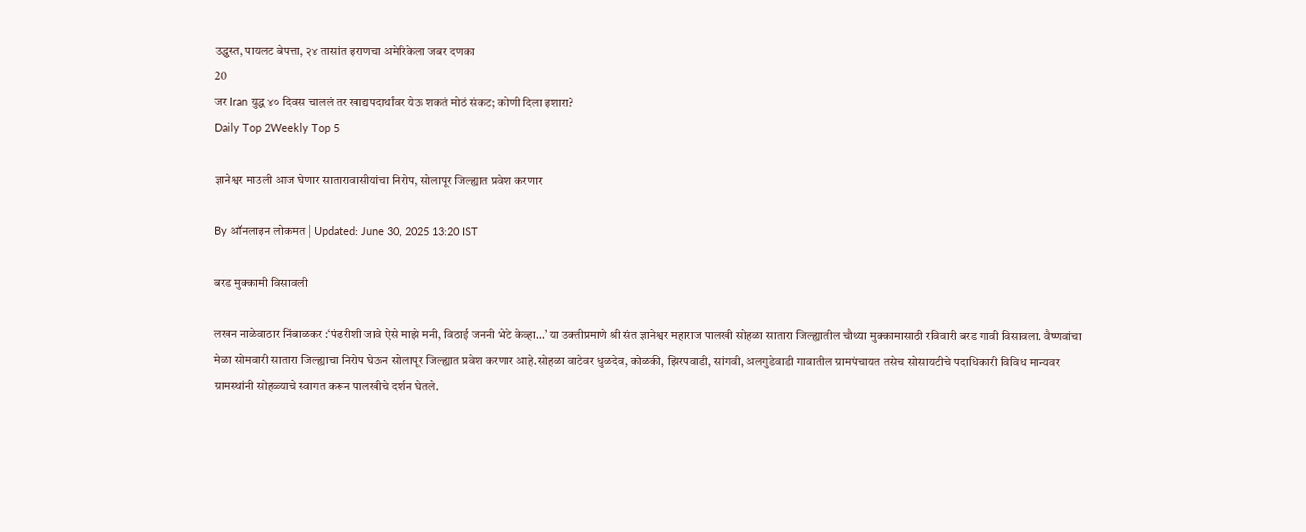उद्ध्वस्त, पायलट बेपत्ता, २४ तासांत इराणचा अमेरिकेला जबर दणका
20
जर Iran युद्ध ४० दिवस चाललं तर खाद्यपदार्थांवर येऊ शकतं मोठं संकट; कोणी दिला इशारा?
Daily Top 2Weekly Top 5

ज्ञानेश्वर माउली आज घेणार सातारावासीयांचा निरोप, सोलापूर जिल्ह्यात प्रवेश करणार

By ऑनलाइन लोकमत | Updated: June 30, 2025 13:20 IST

बरड मुक्कामी विसावली

लखन नाळेवाठार निंबाळकर :‘पंढरीशी जावे ऐसे माझे मनी, विठाई जननी भेटे केव्हा...’ या उक्तीप्रमाणे श्री संत ज्ञानेश्वर महाराज पालखी सोहळा सातारा जिल्ह्यातील चौथ्या मुक्कामासाठी रविवारी बरड गावी विसावला. वैष्णवांचा मेळा सोमवारी सातारा जिल्ह्याचा निरोप घेऊन सोलापूर जिल्ह्यात प्रवेश करणार आहे.सोहळा वाटेवर धुळदेव, कोळकी, झिरपवाडी, सांगवी, अलगुडेवाडी गावातील ग्रामपंचायत तसेच सोसायटीचे पदाधिकारी विविध मान्यवर ग्रामस्थांनी सोहळ्याचे स्वागत करून पालखीचे दर्शन घेतले.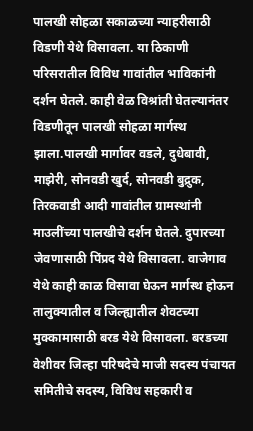पालखी सोहळा सकाळच्या न्याहरीसाठी विडणी येथे विसावला. या ठिकाणी परिसरातील विविध गावांतील भाविकांनी दर्शन घेतले. काही वेळ विश्रांती घेतल्यानंतर विडणीतून पालखी सोहळा मार्गस्थ झाला.पालखी मार्गावर वडले, दुधेबावी, माझेरी, सोनवडी खुर्द, सोनवडी बुद्रुक, तिरकवाडी आदी गावांतील ग्रामस्थांनी माउलींच्या पालखीचे दर्शन घेतले. दुपारच्या जेवणासाठी पिंप्रद येथे विसावला. वाजेगाव येथे काही काळ विसावा घेऊन मार्गस्थ होऊन तालुक्यातील व जिल्ह्यातील शेवटच्या मुक्कामासाठी बरड येथे विसावला. बरडच्या वेशीवर जिल्हा परिषदेचे माजी सदस्य पंचायत समितीचे सदस्य, विविध सहकारी व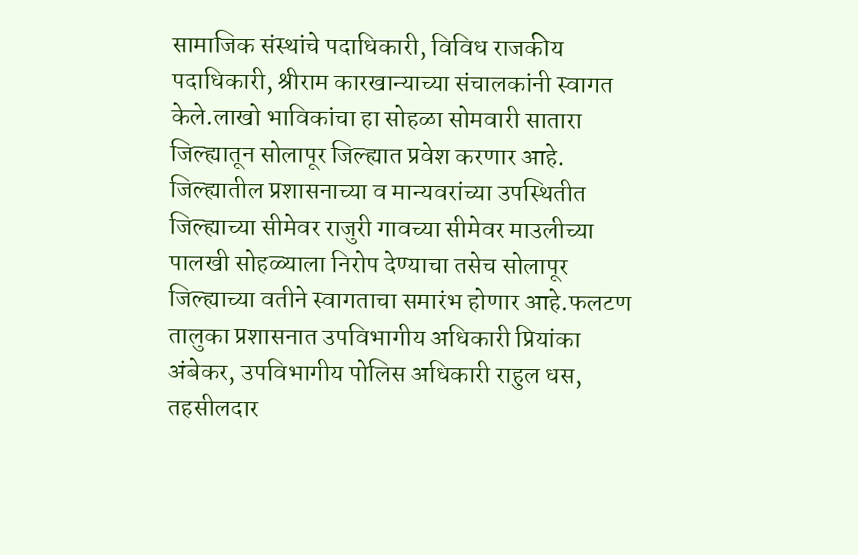सामाजिक संस्थांचे पदाधिकारी, विविध राजकीय पदाधिकारी, श्रीराम कारखान्याच्या संचालकांनी स्वागत केले.लाखो भाविकांचा हा सोहळा सोमवारी सातारा जिल्ह्यातून सोलापूर जिल्ह्यात प्रवेश करणार आहे. जिल्ह्यातील प्रशासनाच्या व मान्यवरांच्या उपस्थितीत जिल्ह्याच्या सीमेवर राजुरी गावच्या सीमेवर माउलीच्या पालखी सोहळ्याला निरोप देण्याचा तसेच सोलापूर जिल्ह्याच्या वतीने स्वागताचा समारंभ होणार आहे.फलटण तालुका प्रशासनात उपविभागीय अधिकारी प्रियांका अंबेकर, उपविभागीय पोलिस अधिकारी राहुल धस, तहसीलदार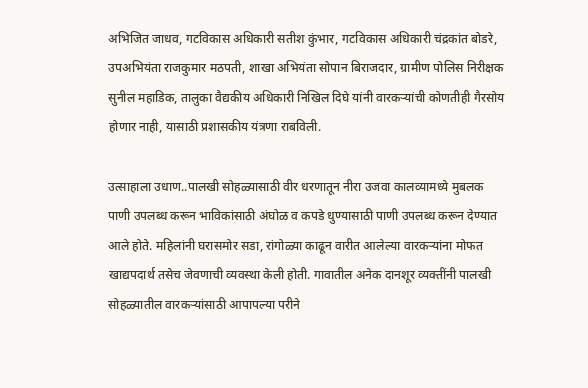अभिजित जाधव, गटविकास अधिकारी सतीश कुंभार, गटविकास अधिकारी चंद्रकांत बोडरे, उपअभियंता राजकुमार मठपती, शाखा अभियंता सोपान बिराजदार, ग्रामीण पोलिस निरीक्षक सुनील महाडिक, तालुका वैद्यकीय अधिकारी निखिल दिघे यांनी वारकऱ्यांची कोणतीही गैरसोय होणार नाही, यासाठी प्रशासकीय यंत्रणा राबविली.

उत्साहाला उधाण..पालखी सोहळ्यासाठी वीर धरणातून नीरा उजवा कालव्यामध्ये मुबलक पाणी उपलब्ध करून भाविकांसाठी अंघोळ व कपडे धुण्यासाठी पाणी उपलब्ध करून देण्यात आले होते. महिलांनी घरासमोर सडा, रांगोळ्या काढून वारीत आलेल्या वारकऱ्यांना मोफत खाद्यपदार्थ तसेच जेवणाची व्यवस्था केली होती. गावातील अनेक दानशूर व्यक्तींनी पालखी सोहळ्यातील वारकऱ्यांसाठी आपापल्या परीने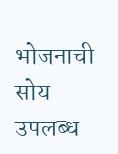भोजनाची सोय उपलब्ध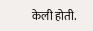केली होती.